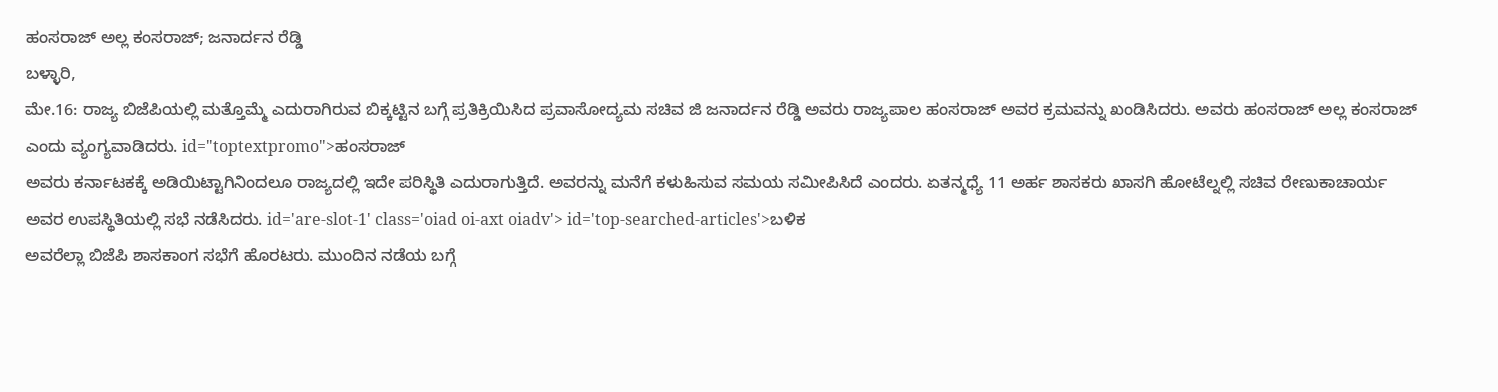ಹಂಸರಾಜ್ ಅಲ್ಲ ಕಂಸರಾಜ್; ಜನಾರ್ದನ ರೆಡ್ಡಿ
ಬಳ್ಳಾರಿ,
ಮೇ.16: ರಾಜ್ಯ ಬಿಜೆಪಿಯಲ್ಲಿ ಮತ್ತೊಮ್ಮೆ ಎದುರಾಗಿರುವ ಬಿಕ್ಕಟ್ಟಿನ ಬಗ್ಗೆ ಪ್ರತಿಕ್ರಿಯಿಸಿದ ಪ್ರವಾಸೋದ್ಯಮ ಸಚಿವ ಜಿ ಜನಾರ್ದನ ರೆಡ್ಡಿ ಅವರು ರಾಜ್ಯಪಾಲ ಹಂಸರಾಜ್ ಅವರ ಕ್ರಮವನ್ನು ಖಂಡಿಸಿದರು. ಅವರು ಹಂಸರಾಜ್ ಅಲ್ಲ ಕಂಸರಾಜ್ ಎಂದು ವ್ಯಂಗ್ಯವಾಡಿದರು. id="toptextpromo">ಹಂಸರಾಜ್
ಅವರು ಕರ್ನಾಟಕಕ್ಕೆ ಅಡಿಯಿಟ್ಟಾಗಿನಿಂದಲೂ ರಾಜ್ಯದಲ್ಲಿ ಇದೇ ಪರಿಸ್ಥಿತಿ ಎದುರಾಗುತ್ತಿದೆ. ಅವರನ್ನು ಮನೆಗೆ ಕಳುಹಿಸುವ ಸಮಯ ಸಮೀಪಿಸಿದೆ ಎಂದರು. ಏತನ್ಮಧ್ಯೆ 11 ಅರ್ಹ ಶಾಸಕರು ಖಾಸಗಿ ಹೋಟೆಲ್ನಲ್ಲಿ ಸಚಿವ ರೇಣುಕಾಚಾರ್ಯ ಅವರ ಉಪಸ್ಥಿತಿಯಲ್ಲಿ ಸಭೆ ನಡೆಸಿದರು. id='are-slot-1' class='oiad oi-axt oiadv'> id='top-searched-articles'>ಬಳಿಕ
ಅವರೆಲ್ಲಾ ಬಿಜೆಪಿ ಶಾಸಕಾಂಗ ಸಭೆಗೆ ಹೊರಟರು. ಮುಂದಿನ ನಡೆಯ ಬಗ್ಗೆ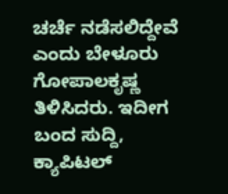ಚರ್ಚೆ ನಡೆಸಲಿದ್ದೇವೆ ಎಂದು ಬೇಳೂರು ಗೋಪಾಲಕೃಷ್ಣ ತಿಳಿಸಿದರು. ಇದೀಗ ಬಂದ ಸುದ್ದಿ, ಕ್ಯಾಪಿಟಲ್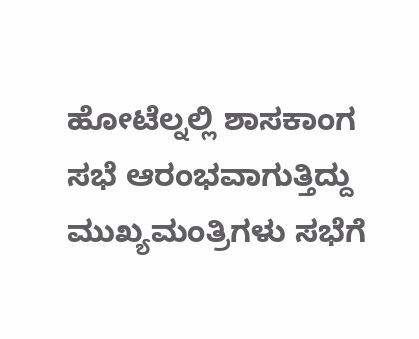ಹೋಟೆಲ್ನಲ್ಲಿ ಶಾಸಕಾಂಗ ಸಭೆ ಆರಂಭವಾಗುತ್ತಿದ್ದು ಮುಖ್ಯಮಂತ್ರಿಗಳು ಸಭೆಗೆ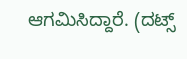ಆಗಮಿಸಿದ್ದಾರೆ. (ದಟ್ಸ್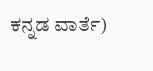ಕನ್ನಡ ವಾರ್ತೆ)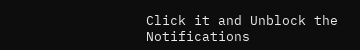Click it and Unblock the Notifications